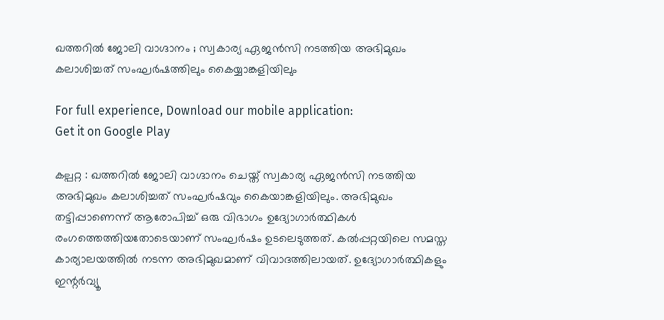ഖത്തറില്‍ ജോലി വാഗ്ദാനം ; സ്വകാര്യ ഏജന്‍സി നടത്തിയ അഭിമുഖം കലാശിച്ചത് സംഘര്‍ഷത്തിലും കൈയ്യാങ്കളിയിലും

For full experience, Download our mobile application:
Get it on Google Play

കല്പറ്റ : ഖത്തറില്‍ ജോലി വാഗ്ദാനം ചെയ്ത് സ്വകാര്യ ഏജന്‍സി നടത്തിയ അഭിമുഖം കലാശിച്ചത് സംഘര്‍ഷവും കൈയാങ്കളിയിലും. അഭിമുഖം തട്ടിപ്പാണെന്ന് ആരോപിച്ച്‌ ഒരു വിഭാഗം ഉദ്യോഗാര്‍ത്ഥികള്‍ രംഗത്തെത്തിയതോടെയാണ് സംഘര്‍ഷം ഉടലെടുത്തത്. കല്‍പ്പറ്റയിലെ സമസ്ത കാര്യാലയത്തില്‍ നടന്ന അഭിമുഖമാണ് വിവാദത്തിലായത്. ഉദ്യോഗാര്‍ത്ഥികളും ഇന്റര്‍വ്യൂ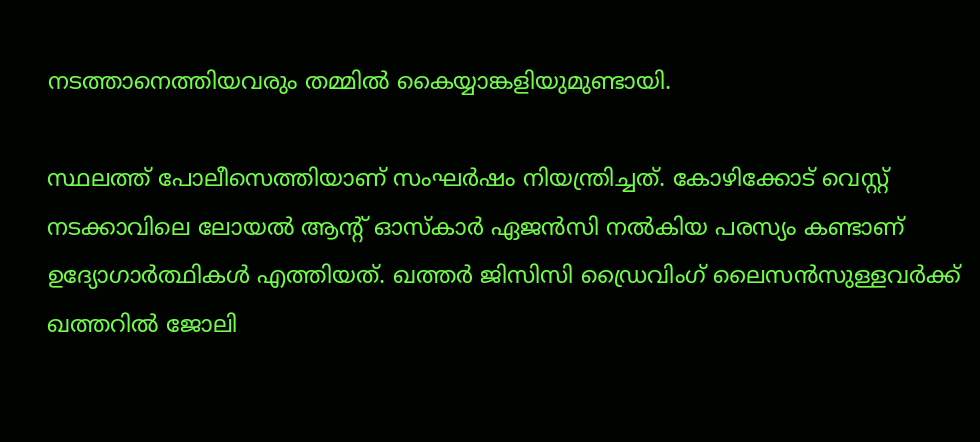നടത്താനെത്തിയവരും തമ്മില്‍ കൈയ്യാങ്കളിയുമുണ്ടായി.

സ്ഥലത്ത് പോലീസെത്തിയാണ് സംഘര്‍ഷം നിയന്ത്രിച്ചത്. കോഴിക്കോട് വെസ്റ്റ് നടക്കാവിലെ ലോയല്‍ ആന്റ് ഓസ്കാര്‍ ഏജന്‍സി നല്‍കിയ പരസ്യം കണ്ടാണ് ഉദ്യോഗാര്‍ത്ഥികള്‍ എത്തിയത്. ഖത്തര്‍ ജിസിസി ഡ്രൈവിംഗ് ലൈസന്‍സുള്ളവര്‍ക്ക് ഖത്തറില്‍ ജോലി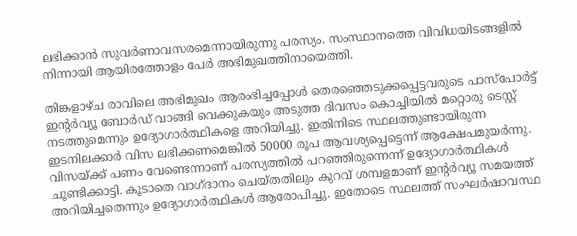ലഭിക്കാന്‍ സുവര്‍ണാവസരമെന്നായിരുന്നു പരസ്യം. സംസ്ഥാനത്തെ വിവിധയിടങ്ങളില്‍ നിന്നായി ആയിരത്തോളം പേര്‍ അഭിമുഖത്തിനായെത്തി.

തിങ്കളാഴ്ച രാവിലെ അഭിമുഖം ആരംഭിച്ചപ്പോള്‍ തെരഞ്ഞെടുക്കപ്പെട്ടവരുടെ പാസ്പോര്‍ട്ട് ഇന്റര്‍വ്യൂ ബോര്‍ഡ് വാങ്ങി വെക്കുകയും അടുത്ത ദിവസം കൊച്ചിയില്‍ മറ്റൊരു ടെസ്റ്റ് നടത്തുമെന്നും ഉദ്യോഗാര്‍ത്ഥികളെ അറിയിച്ചു. ഇതിനിടെ സ്ഥലത്തുണ്ടായിരുന്ന ഇടനിലക്കാര്‍ വിസ ലഭിക്കണമെങ്കില്‍ 50000 രൂപ ആവശ്യപ്പെട്ടെന്ന് ആക്ഷേപമുയര്‍ന്നു. വിസയ്ക്ക് പണം വേണ്ടെന്നാണ് പരസ്യത്തില്‍ പറഞ്ഞിരുന്നെന്ന് ഉദ്യോഗാര്‍ത്ഥികള്‍ ചൂണ്ടിക്കാട്ടി. കൂടാതെ വാഗ്ദാനം ചെയ്തതിലും കുറവ് ശമ്പളമാണ് ഇന്റര്‍വ്യൂ സമയത്ത് അറിയിച്ചതെന്നും ഉദ്യോഗാര്‍ത്ഥികള്‍ ആരോപിച്ചു. ഇതോടെ സ്ഥലത്ത് സംഘര്‍ഷാവസ്ഥ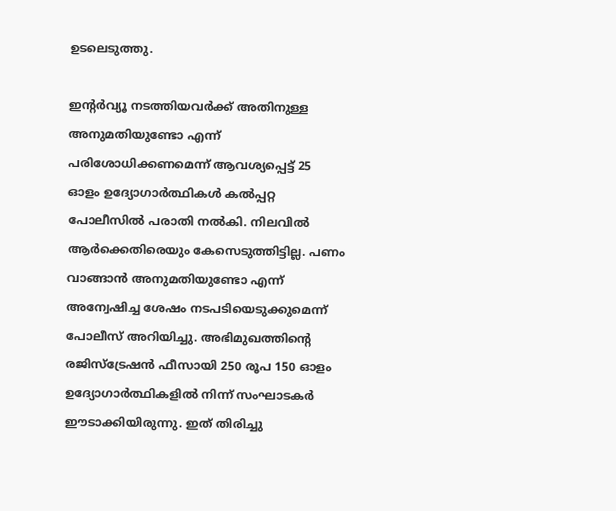ഉടലെടുത്തു.

ഇന്റര്‍വ്യൂ നടത്തിയവര്‍ക്ക് അതിനുള്ള അനുമതിയുണ്ടോ എന്ന് പരിശോധിക്കണമെന്ന് ആവശ്യപ്പെട്ട് 25 ഓളം ഉദ്യോഗാര്‍ത്ഥികള്‍ കല്‍പ്പറ്റ പോലീസില്‍ പരാതി നല്‍കി. നിലവില്‍ ആര്‍ക്കെതിരെയും കേസെടുത്തിട്ടില്ല. പണം വാങ്ങാന്‍ അനുമതിയുണ്ടോ എന്ന് അന്വേഷിച്ച ശേഷം നടപടിയെടുക്കുമെന്ന് പോലീസ് അറിയിച്ചു. അഭിമുഖത്തിന്റെ രജിസ്‌ട്രേഷന്‍ ഫീസായി 250 രൂപ 150 ഓളം ഉദ്യോഗാര്‍ത്ഥികളില്‍ നിന്ന് സംഘാടകര്‍ ഈടാക്കിയിരുന്നു. ഇത് തിരിച്ചു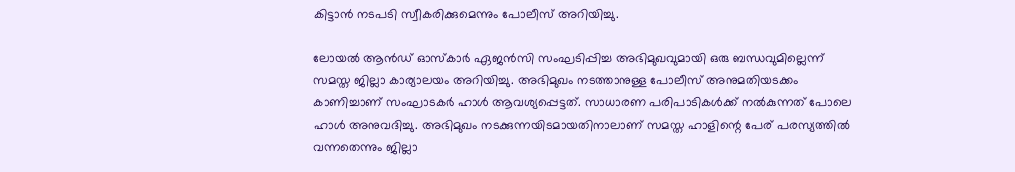കിട്ടാന്‍ നടപടി സ്വീകരിക്കുമെന്നും പോലീസ് അറിയിച്ചു.

ലോയല്‍ ആന്‍ഡ് ഓസ്‌കാര്‍ ഏജന്‍സി സംഘടിപ്പിച്ച അഭിമുഖവുമായി ഒരു ബന്ധവുമില്ലെന്ന് സമസ്ത ജില്ലാ കാര്യാലയം അറിയിച്ചു. അഭിമുഖം നടത്താനുള്ള പോലീസ് അനുമതിയടക്കം കാണിച്ചാണ് സംഘാടകര്‍ ഹാള്‍ ആവശ്യപ്പെട്ടത്. സാധാരണ പരിപാടികള്‍ക്ക് നല്‍കുന്നത് പോലെ ഹാള്‍ അനുവദിച്ചു. അഭിമുഖം നടക്കുന്നയിടമായതിനാലാണ് സമസ്ത ഹാളിന്റെ പേര് പരസ്യത്തില്‍ വന്നതെന്നും ജില്ലാ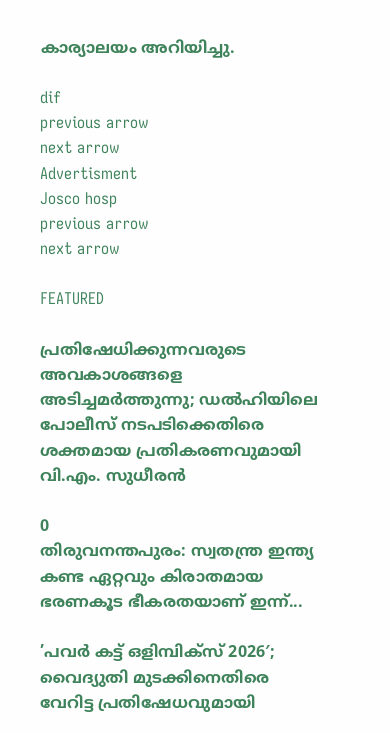കാര്യാലയം അറിയിച്ചു.

dif
previous arrow
next arrow
Advertisment
Josco hosp
previous arrow
next arrow

FEATURED

പ്രതിഷേധിക്കുന്നവരുടെ അവകാശങ്ങളെ അടിച്ചമർത്തുന്നു; ഡൽഹിയിലെ പോലീസ് നടപടിക്കെതിരെ ശക്തമായ പ്രതികരണവുമായി വി.എം. സുധീരൻ

0
തിരുവനന്തപുരം: സ്വതന്ത്ര ഇന്ത്യ കണ്ട ഏറ്റവും കിരാതമായ ഭരണകൂട ഭീകരതയാണ് ഇന്ന്...

’പവർ കട്ട് ഒളിമ്പിക്സ് 2026′; വൈദ്യുതി മുടക്കിനെതിരെ വേറിട്ട പ്രതിഷേധവുമായി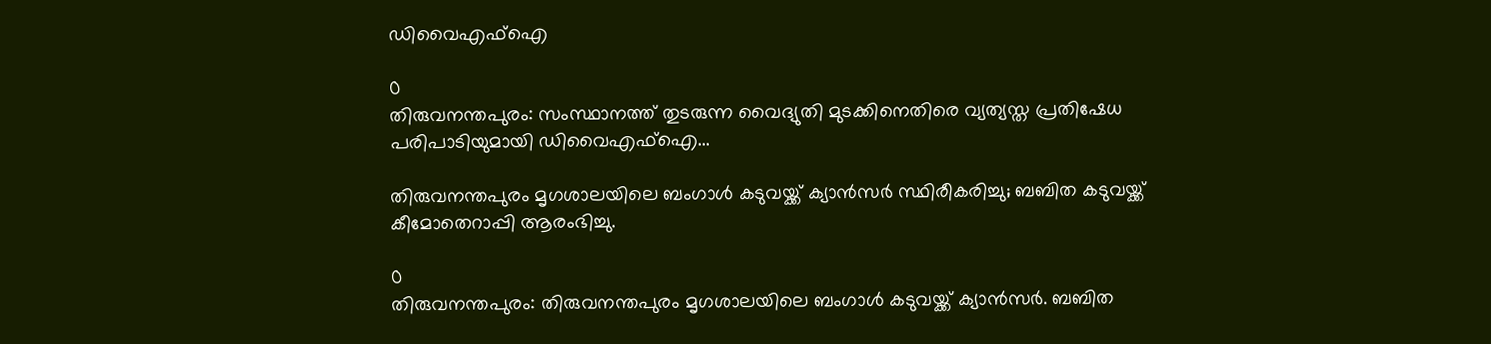ഡിവൈഎഫ്ഐ

0
തിരുവനന്തപുരം: സംസ്ഥാനത്ത് തുടരുന്ന വൈദ്യുതി മുടക്കിനെതിരെ വ്യത്യസ്ത പ്രതിഷേധ പരിപാടിയുമായി ഡിവൈഎഫ്‌ഐ...

തിരുവനന്തപുരം മൃഗശാലയിലെ ബംഗാൾ കടുവയ്ക്ക് ക്യാൻസർ സ്ഥിരീകരിച്ചു; ബബിത കടുവയ്ക്ക് കീമോതെറാപ്പി ആരംഭിച്ചു.

0
തിരുവനന്തപുരം: തിരുവനന്തപുരം മൃഗശാലയിലെ ബംഗാള്‍ കടുവയ്ക്ക് ക്യാന്‍സര്‍. ബബിത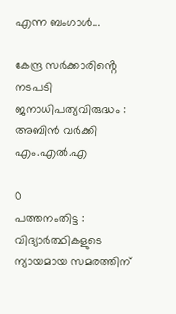എന്ന ബംഗാള്‍...

കേന്ദ്ര സർക്കാരിൻ്റെ നടപടി ജനാധിപത്യവിരുദ്ധം : അബിൻ വർക്കി എം.എൽ.എ

0
പത്തനംതിട്ട : വിദ്യാര്‍ത്ഥികളുടെ ന്യായമായ സമരത്തിന്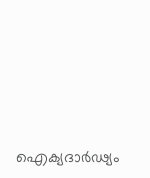ഐക്യദാര്‍ഢ്യം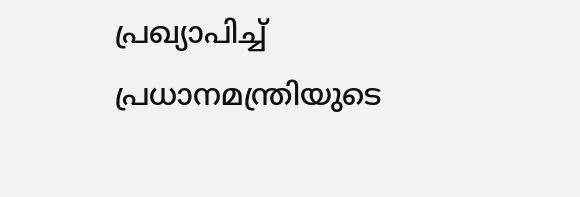പ്രഖ്യാപിച്ച് പ്രധാനമന്ത്രിയുടെ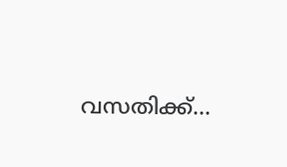വസതിക്ക്...